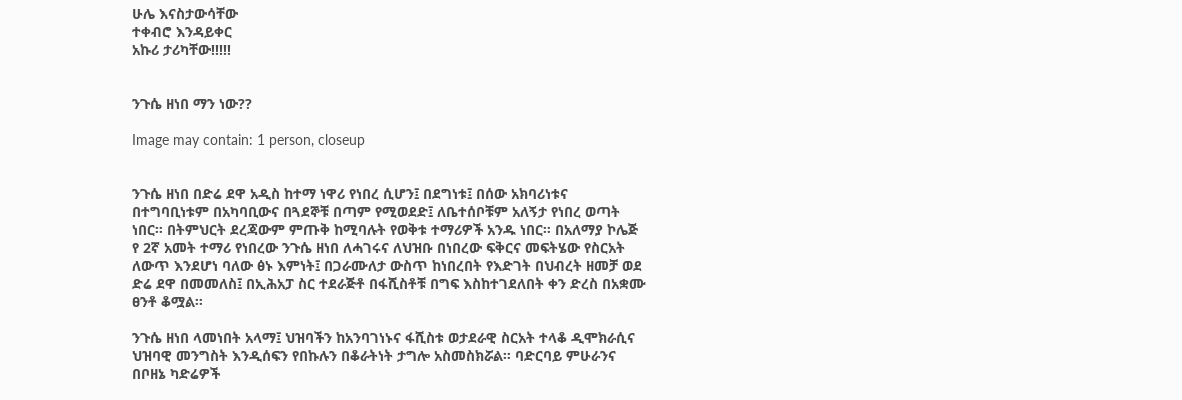ሁሌ እናስታውሳቸው
ተቀብሮ እንዳይቀር
አኩሪ ታሪካቸው!!!!!


ንጉሴ ዘነበ ማን ነው??

Image may contain: 1 person, closeup


ንጉሴ ዘነበ በድሬ ደዋ አዲስ ከተማ ነዋሪ የነበረ ሲሆን፤ በደግነቱ፤ በሰው አክባሪነቱና በተግባቢነቱም በአካባቢውና በጓደኞቹ በጣም የሚወደድ፤ ለቤተሰቦቹም አለኝታ የነበረ ወጣት ነበር። በትምህርት ደረጃውም ምጡቅ ከሚባሉት የወቅቱ ተማሪዎች አንዱ ነበር። በአለማያ ኮሌጅ የ 2ኛ አመት ተማሪ የነበረው ንጉሴ ዘነበ ለሓገሩና ለህዝቡ በነበረው ፍቅርና መፍትሄው የስርአት ለውጥ እንደሆነ ባለው ፅኑ እምነት፤ በጋራሙለታ ውስጥ ከነበረበት የእድገት በህብረት ዘመቻ ወደ ድሬ ደዋ በመመለስ፤ በኢሕአፓ ስር ተደራጅቶ በፋሺስቶቹ በግፍ እስከተገደለበት ቀን ድረስ በአቋሙ ፀንቶ ቆሟል።

ንጉሴ ዘነበ ላመነበት አላማ፤ ህዝባችን ከአንባገነኑና ፋሺስቱ ወታደራዊ ስርአት ተላቆ ዲሞክራሲና ህዝባዊ መንግስት እንዲሰፍን የበኩሉን በቆራትነት ታግሎ አስመስክሯል። ባድርባይ ምሁራንና በቦዘኔ ካድሬዎች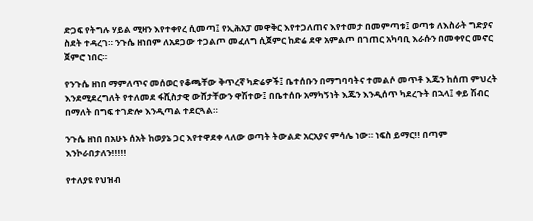ድጋፍ የትግሉ ሃይል ሚዛን እየተቀየረ ሲመጣ፤ የኢሕአፓ መዋቅር እየተጋለጠና እየተመታ በመምጣቱ፤ ወጣቱ ለእስራት ግድያና ስደት ተዳረገ። ንጉሴ ዘነበም ለአደጋው ተጋልጦ መፈለግ ሲጀምር ከድሬ ደዋ አምልጦ በገጠር አካባቢ እራሱን በመቀየር መኖር ጀምሮ ነበር።

የንጉሴ ዘነበ ማምለጥና መሰወር የቆጫቸው ቅጥረኛ ካድሬዎች፤ ቤተሰቡን በማግባባትና ተመልሶ መጥቶ እጁን ከሰጠ ምህረት እንደሚደረግለት የተለመደ ፋሺስታዊ ውሸታቸውን ዋሽተው፤ በቤተሰቡ አማካኝነት እጁን እንዲሰጥ ካደረጉት በኋላ፤ ቀይ ሽብር በማለት በግፍ ተገድሎ እንዲጣል ተደርጓል።

ንጉሴ ዘነበ በአሁኑ ሰአት ከወያኔ ጋር እየተዋደቀ ላለው ወጣት ትውልድ አርአያና ምሳሌ ነው። ነፍስ ይማር!! በጣም እንኮራበታለን!!!!!

የተለያዩ የህዝብ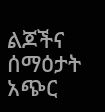ልጆችና ሰማዕታት አጭር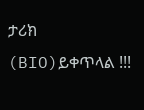ታሪክ (BIO)ይቀጥላል !!!